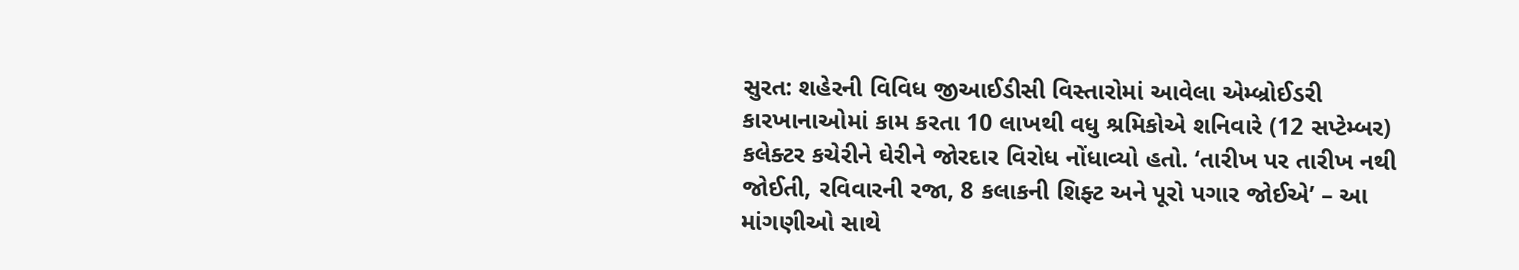સુરત: શહેરની વિવિધ જીઆઈડીસી વિસ્તારોમાં આવેલા એમ્બ્રોઈડરી કારખાનાઓમાં કામ કરતા 10 લાખથી વધુ શ્રમિકોએ શનિવારે (12 સપ્ટેમ્બર) કલેક્ટર કચેરીને ઘેરીને જોરદાર વિરોધ નોંધાવ્યો હતો. ‘તારીખ પર તારીખ નથી જોઈતી, રવિવારની રજા, 8 કલાકની શિફ્ટ અને પૂરો પગાર જોઈએ’ – આ માંગણીઓ સાથે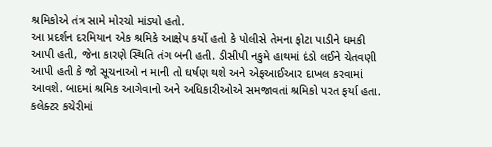શ્રમિકોએ તંત્ર સામે મોરચો માંડ્યો હતો.
આ પ્રદર્શન દરમિયાન એક શ્રમિકે આક્ષેપ કર્યો હતો કે પોલીસે તેમના ફોટા પાડીને ધમકી આપી હતી, જેના કારણે સ્થિતિ તંગ બની હતી. ડીસીપી નકુમે હાથમાં દંડો લઈને ચેતવણી આપી હતી કે જો સૂચનાઓ ન માની તો ઘર્ષણ થશે અને એફઆઈઆર દાખલ કરવામાં આવશે. બાદમાં શ્રમિક આગેવાનો અને અધિકારીઓએ સમજાવતાં શ્રમિકો પરત ફર્યા હતા. કલેક્ટર કચેરીમાં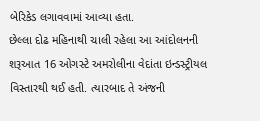બેરિકેડ લગાવવામાં આવ્યા હતા.
છેલ્લા દોઢ મહિનાથી ચાલી રહેલા આ આંદોલનની શરૂઆત 16 ઓગસ્ટે અમરોલીના વેદાંતા ઇન્ડસ્ટ્રીયલ વિસ્તારથી થઈ હતી. ત્યારબાદ તે અંજની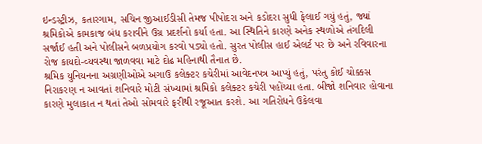ઇન્ડસ્ટ્રીઝ, કતારગામ, સચિન જીઆઈડીસી તેમજ પીપોદરા અને કડોદરા સુધી ફેલાઈ ગયું હતું, જ્યાં શ્રમિકોએ કામકાજ બંધ કરાવીને ઉગ્ર પ્રદર્શનો કર્યા હતા. આ સ્થિતિને કારણે અનેક સ્થળોએ તંગદિલી સર્જાઈ હતી અને પોલીસને બળપ્રયોગ કરવો પડ્યો હતો. સુરત પોલીસ હાઈ એલર્ટ પર છે અને રવિવારના રોજ કાયદો-વ્યવસ્થા જાળવવા માટે દોઢ મહિનાથી તૈનાત છે.
શ્રમિક યુનિયનના અગ્રણીઓએ અગાઉ કલેક્ટર કચેરીમાં આવેદનપત્ર આપ્યું હતું, પરંતુ કોઈ ચોક્કસ નિરાકરણ ન આવતાં શનિવારે મોટી સંખ્યામાં શ્રમિકો કલેક્ટર કચેરી પહોંચ્યા હતા. બીજો શનિવાર હોવાના કારણે મુલાકાત ન થતાં તેઓ સોમવારે ફરીથી રજૂઆત કરશે. આ ગતિરોધને ઉકેલવા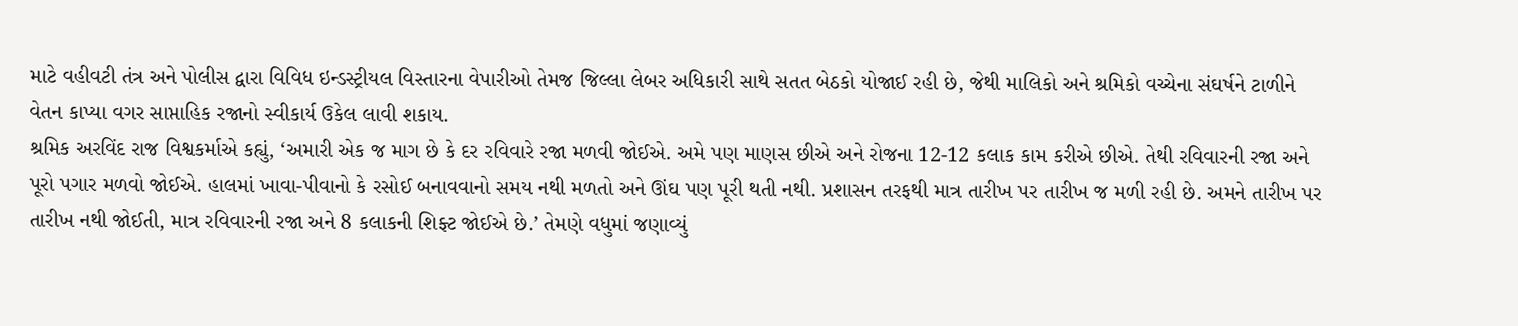માટે વહીવટી તંત્ર અને પોલીસ દ્વારા વિવિધ ઇન્ડસ્ટ્રીયલ વિસ્તારના વેપારીઓ તેમજ જિલ્લા લેબર અધિકારી સાથે સતત બેઠકો યોજાઈ રહી છે, જેથી માલિકો અને શ્રમિકો વચ્ચેના સંઘર્ષને ટાળીને વેતન કાપ્યા વગર સાપ્તાહિક રજાનો સ્વીકાર્ય ઉકેલ લાવી શકાય.
શ્રમિક અરવિંદ રાજ વિશ્વકર્માએ કહ્યું, ‘અમારી એક જ માગ છે કે દર રવિવારે રજા મળવી જોઈએ. અમે પણ માણસ છીએ અને રોજના 12-12 કલાક કામ કરીએ છીએ. તેથી રવિવારની રજા અને પૂરો પગાર મળવો જોઈએ. હાલમાં ખાવા-પીવાનો કે રસોઈ બનાવવાનો સમય નથી મળતો અને ઊંઘ પણ પૂરી થતી નથી. પ્રશાસન તરફથી માત્ર તારીખ પર તારીખ જ મળી રહી છે. અમને તારીખ પર તારીખ નથી જોઈતી, માત્ર રવિવારની રજા અને 8 કલાકની શિફ્ટ જોઈએ છે.’ તેમણે વધુમાં જણાવ્યું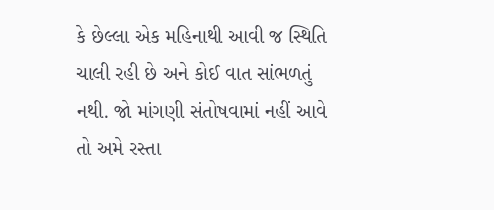કે છેલ્લા એક મહિનાથી આવી જ સ્થિતિ ચાલી રહી છે અને કોઈ વાત સાંભળતું નથી. જો માંગણી સંતોષવામાં નહીં આવે તો અમે રસ્તા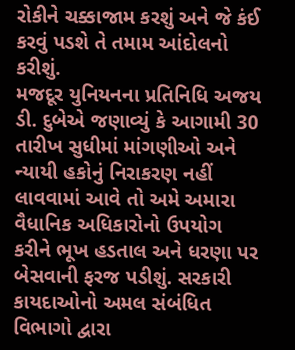રોકીને ચક્કાજામ કરશું અને જે કંઈ કરવું પડશે તે તમામ આંદોલનો કરીશું.
મજદૂર યુનિયનના પ્રતિનિધિ અજય ડી. દુબેએ જણાવ્યું કે આગામી 30 તારીખ સુધીમાં માંગણીઓ અને ન્યાયી હકોનું નિરાકરણ નહીં લાવવામાં આવે તો અમે અમારા વૈધાનિક અધિકારોનો ઉપયોગ કરીને ભૂખ હડતાલ અને ધરણા પર બેસવાની ફરજ પડીશું. સરકારી કાયદાઓનો અમલ સંબંધિત વિભાગો દ્વારા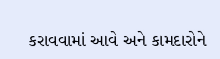કરાવવામાં આવે અને કામદારોને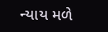ન્યાય મળે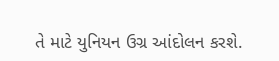તે માટે યુનિયન ઉગ્ર આંદોલન કરશે.